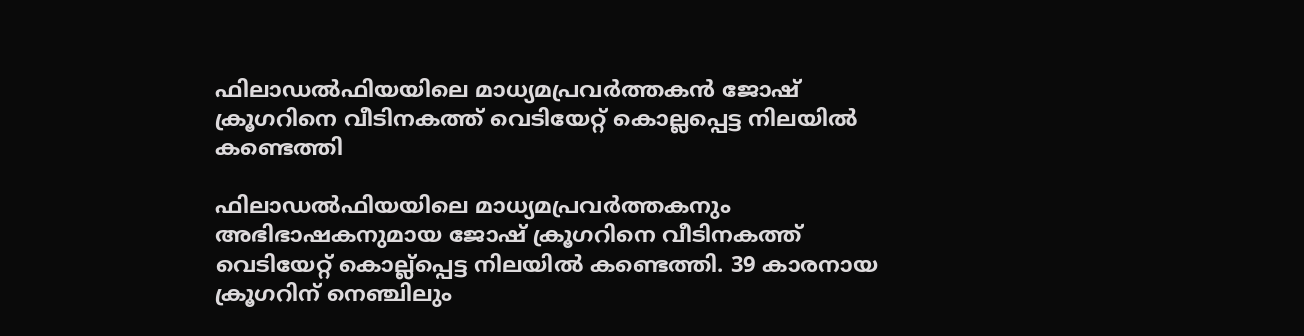ഫിലാഡല്‍ഫിയയിലെ മാധ്യമപ്രവര്‍ത്തകന്‍ ജോഷ് ക്രൂഗറിനെ വീടിനകത്ത് വെടിയേറ്റ് കൊല്ലപ്പെട്ട നിലയില്‍ കണ്ടെത്തി

ഫിലാഡല്‍ഫിയയിലെ മാധ്യമപ്രവര്‍ത്തകനും അഭിഭാഷകനുമായ ജോഷ് ക്രൂഗറിനെ വീടിനകത്ത് വെടിയേറ്റ് കൊല്ല്‌പ്പെട്ട നിലയില്‍ കണ്ടെത്തി. 39 കാരനായ ക്രൂഗറിന് നെഞ്ചിലും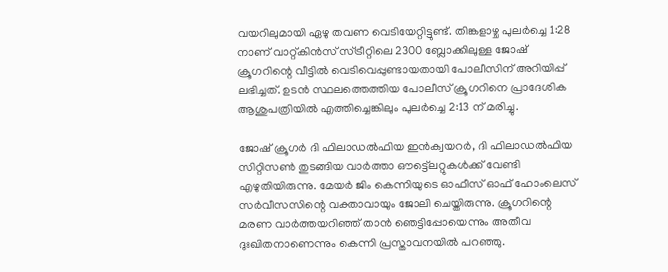വയറിലുമായി ഏഴു തവണ വെടിയേറ്റിട്ടുണ്ട്. തിങ്കളാഴ്ച പുലര്‍ച്ചെ 1:28 നാണ് വാറ്റ്കിന്‍സ് സ്ട്രീറ്റിലെ 2300 ബ്ലോക്കിലുള്ള ജോഷ് ക്രൂഗറിന്റെ വീട്ടില്‍ വെടിവെപ്പുണ്ടായതായി പോലീസിന് അറിയിപ്പ് ലഭിച്ചത്. ഉടന്‍ സ്ഥലത്തെത്തിയ പോലീസ് ക്രൂഗറിനെ പ്രാദേശിക ആശുപത്രിയില്‍ എത്തിച്ചെങ്കിലും പുലര്‍ച്ചെ 2:13 ന് മരിച്ചു.

ജോഷ് ക്രൂഗര്‍ ദി ഫിലാഡല്‍ഫിയ ഇന്‍ക്വയറര്‍, ദി ഫിലാഡല്‍ഫിയ സിറ്റിസണ്‍ തുടങ്ങിയ വാര്‍ത്താ ഔട്ട്ലെറ്റുകള്‍ക്ക് വേണ്ടി എഴുതിയിരുന്നു. മേയര്‍ ജിം കെന്നിയുടെ ഓഫീസ് ഓഫ് ഹോംലെസ് സര്‍വീസസിന്റെ വക്താവായും ജോലി ചെയ്തിരുന്നു. ക്രൂഗറിന്റെ മരണ വാര്‍ത്തയറിഞ്ഞ് താന്‍ ഞെട്ടിപ്പോയെന്നും അതീവ ദുഃഖിതനാണെന്നും കെന്നി പ്രസ്താവനയില്‍ പറഞ്ഞു.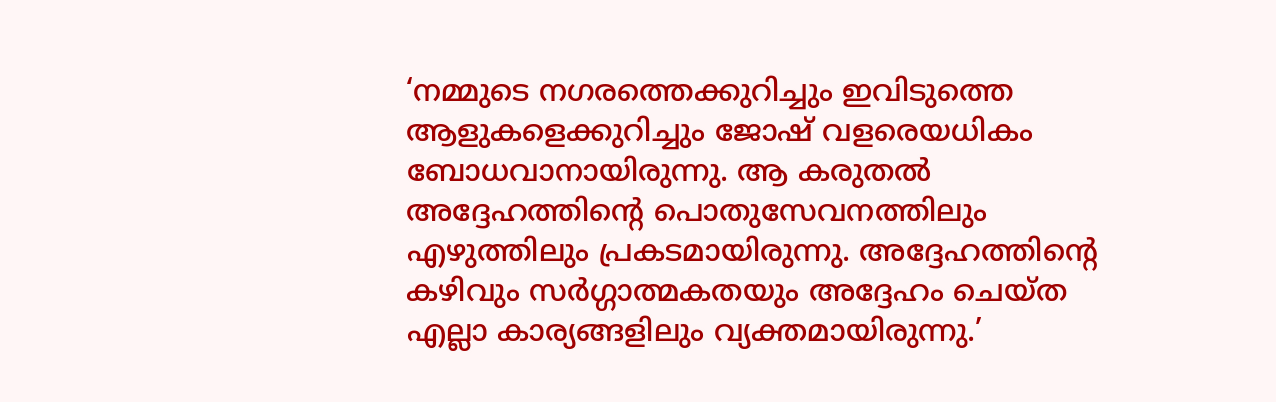‘നമ്മുടെ നഗരത്തെക്കുറിച്ചും ഇവിടുത്തെ ആളുകളെക്കുറിച്ചും ജോഷ് വളരെയധികം ബോധവാനായിരുന്നു. ആ കരുതല്‍ അദ്ദേഹത്തിന്റെ പൊതുസേവനത്തിലും എഴുത്തിലും പ്രകടമായിരുന്നു. അദ്ദേഹത്തിന്റെ കഴിവും സര്‍ഗ്ഗാത്മകതയും അദ്ദേഹം ചെയ്ത എല്ലാ കാര്യങ്ങളിലും വ്യക്തമായിരുന്നു.’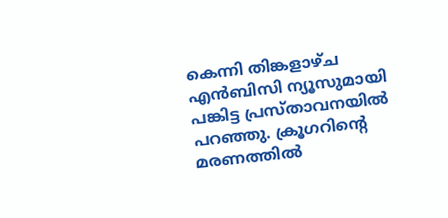കെന്നി തിങ്കളാഴ്ച എന്‍ബിസി ന്യൂസുമായി പങ്കിട്ട പ്രസ്താവനയില്‍ പറഞ്ഞു. ക്രൂഗറിന്റെ മരണത്തില്‍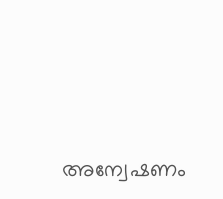അന്വേഷണം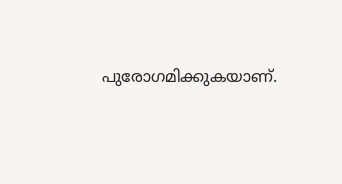പുരോഗമിക്കുകയാണ്.